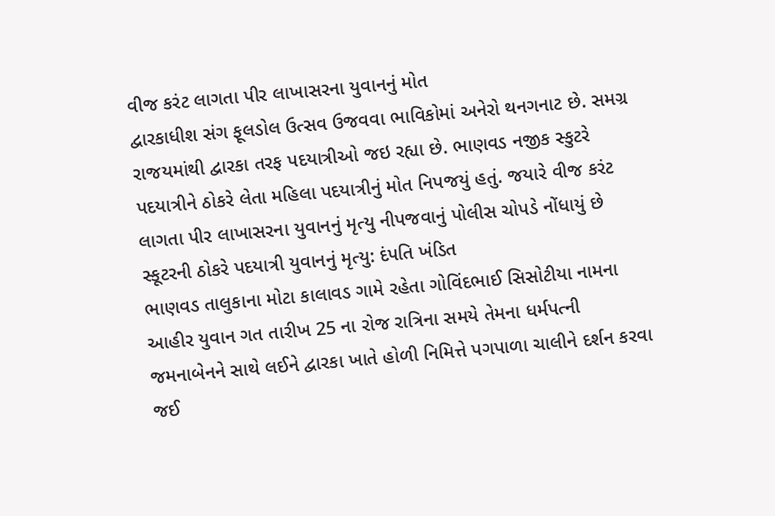વીજ કરંટ લાગતા પીર લાખાસરના યુવાનનું મોત
દ્વારકાધીશ સંગ ફૂલડોલ ઉત્સવ ઉજવવા ભાવિકોમાં અનેરો થનગનાટ છે. સમગ્ર રાજયમાંથી દ્વારકા તરફ પદયાત્રીઓ જઇ રહ્યા છે. ભાણવડ નજીક સ્કુટરે પદયાત્રીને ઠોકરે લેતા મહિલા પદયાત્રીનું મોત નિપજયું હતું. જયારે વીજ કરંટ લાગતા પીર લાખાસરના યુવાનનું મૃત્યુ નીપજવાનું પોલીસ ચોપડે નોંધાયું છે
સ્કૂટરની ઠોકરે પદયાત્રી યુવાનનું મૃત્યુ: દંપતિ ખંડિત
ભાણવડ તાલુકાના મોટા કાલાવડ ગામે રહેતા ગોવિંદભાઈ સિસોટીયા નામના આહીર યુવાન ગત તારીખ 25 ના રોજ રાત્રિના સમયે તેમના ધર્મપત્ની જમનાબેનને સાથે લઈને દ્વારકા ખાતે હોળી નિમિત્તે પગપાળા ચાલીને દર્શન કરવા જઈ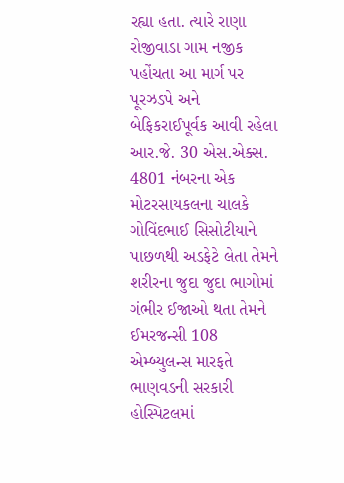રહ્યા હતા. ત્યારે રાણા રોજીવાડા ગામ નજીક પહોંચતા આ માર્ગ પર પૂરઝડપે અને બેફિકરાઈપૂર્વક આવી રહેલા આર.જે. 30 એસ.એક્સ. 4801 નંબરના એક મોટરસાયકલના ચાલકે ગોવિંદભાઈ સિસોટીયાને પાછળથી અડફેટે લેતા તેમને શરીરના જુદા જુદા ભાગોમાં ગંભીર ઈજાઓ થતા તેમને ઈમરજન્સી 108 એમ્બ્યુલન્સ મારફતે ભાણવડની સરકારી હોસ્પિટલમાં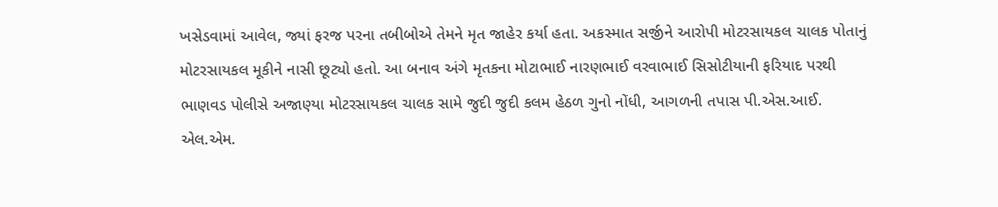ખસેડવામાં આવેલ, જ્યાં ફરજ પરના તબીબોએ તેમને મૃત જાહેર કર્યા હતા. અકસ્માત સર્જીને આરોપી મોટરસાયકલ ચાલક પોતાનું મોટરસાયકલ મૂકીને નાસી છૂટ્યો હતો. આ બનાવ અંગે મૃતકના મોટાભાઈ નારણભાઈ વરવાભાઈ સિસોટીયાની ફરિયાદ પરથી ભાણવડ પોલીસે અજાણ્યા મોટરસાયકલ ચાલક સામે જુદી જુદી કલમ હેઠળ ગુનો નોંધી, આગળની તપાસ પી.એસ.આઈ. એલ.એમ.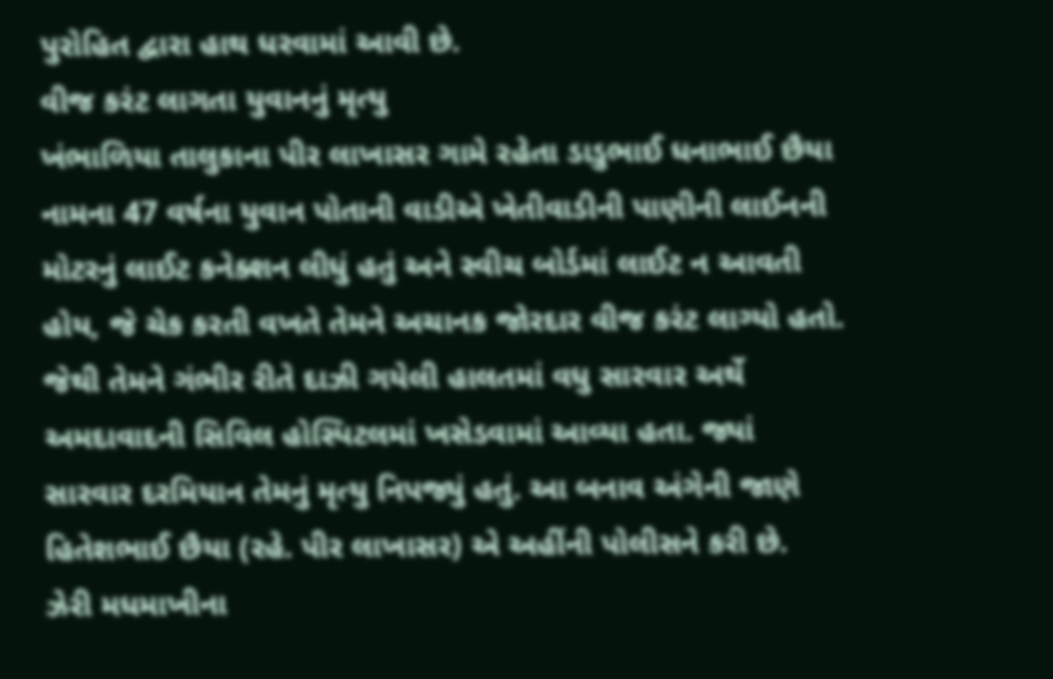પુરોહિત દ્વારા હાથ ધરવામાં આવી છે.
વીજ કરંટ લાગતા યુવાનનું મૃત્યુ
ખંભાળિયા તાલુકાના પીર લાખાસર ગામે રહેતા ડાડુભાઈ ધનાભાઈ છૈયા નામના 47 વર્ષના યુવાન પોતાની વાડીએ ખેતીવાડીની પાણીની લાઈનની મોટરનું લાઈટ કનેક્શન લીધું હતું અને સ્વીચ બોર્ડમાં લાઈટ ન આવતી હોય, જે ચેક કરતી વખતે તેમને અચાનક જોરદાર વીજ કરંટ લાગ્યો હતો. જેથી તેમને ગંભીર રીતે દાઝી ગયેલી હાલતમાં વધુ સારવાર અર્થે અમદાવાદની સિવિલ હોસ્પિટલમાં ખસેડવામાં આવ્યા હતા. જ્યાં સારવાર દરમિયાન તેમનું મૃત્યુ નિપજ્યું હતું. આ બનાવ અંગેની જાણે હિતેશભાઈ છૈયા (રહે. પીર લાખાસર) એ અહીંની પોલીસને કરી છે.
ઝેરી મધમાખીના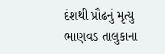દંશથી પ્રૌઢનું મૃત્યુ
ભાણવડ તાલુકાના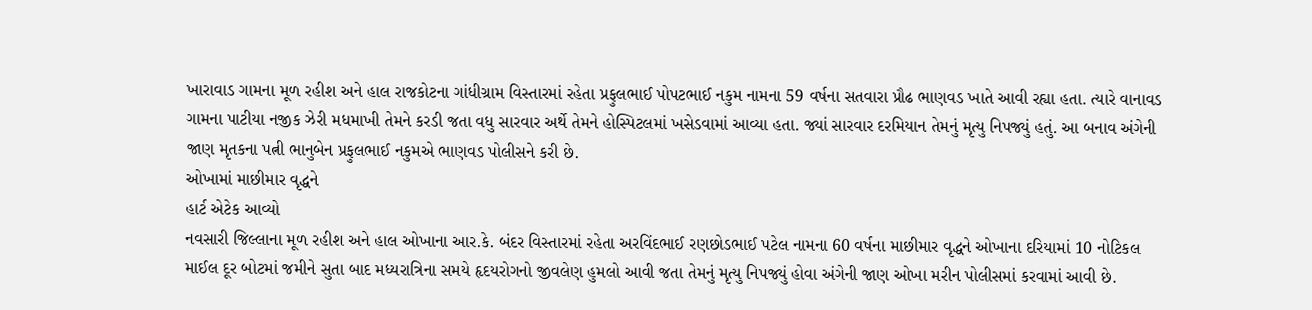ખારાવાડ ગામના મૂળ રહીશ અને હાલ રાજકોટના ગાંધીગ્રામ વિસ્તારમાં રહેતા પ્રફુલભાઈ પોપટભાઈ નકુમ નામના 59 વર્ષના સતવારા પ્રૌઢ ભાણવડ ખાતે આવી રહ્યા હતા. ત્યારે વાનાવડ ગામના પાટીયા નજીક ઝેરી મધમાખી તેમને કરડી જતા વધુ સારવાર અર્થે તેમને હોસ્પિટલમાં ખસેડવામાં આવ્યા હતા. જ્યાં સારવાર દરમિયાન તેમનું મૃત્યુ નિપજ્યું હતું. આ બનાવ અંગેની જાણ મૃતકના પત્ની ભાનુબેન પ્રફુલભાઈ નકુમએ ભાણવડ પોલીસને કરી છે.
ઓખામાં માછીમાર વૃદ્ધને
હાર્ટ એટેક આવ્યો
નવસારી જિલ્લાના મૂળ રહીશ અને હાલ ઓખાના આર.કે. બંદર વિસ્તારમાં રહેતા અરવિંદભાઈ રણછોડભાઈ પટેલ નામના 60 વર્ષના માછીમાર વૃદ્ધને ઓખાના દરિયામાં 10 નોટિકલ માઈલ દૂર બોટમાં જમીને સુતા બાદ મધ્યરાત્રિના સમયે હૃદયરોગનો જીવલેણ હુમલો આવી જતા તેમનું મૃત્યુ નિપજ્યું હોવા અંગેની જાણ ઓખા મરીન પોલીસમાં કરવામાં આવી છે.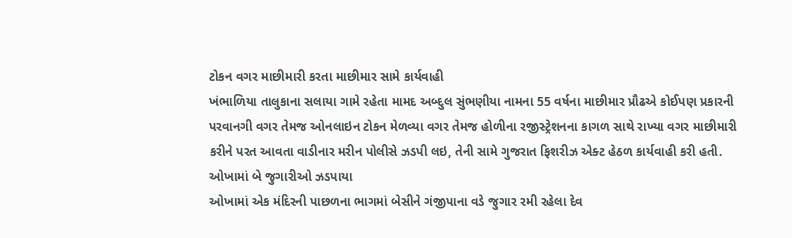ટોકન વગર માછીમારી કરતા માછીમાર સામે કાર્યવાહી
ખંભાળિયા તાલુકાના સલાયા ગામે રહેતા મામદ અબ્દુલ સુંભણીયા નામના 55 વર્ષના માછીમાર પ્રૌઢએ કોઈપણ પ્રકારની પરવાનગી વગર તેમજ ઓનલાઇન ટોકન મેળવ્યા વગર તેમજ હોળીના રજીસ્ટ્રેશનના કાગળ સાથે રાખ્યા વગર માછીમારી કરીને પરત આવતા વાડીનાર મરીન પોલીસે ઝડપી લઇ, તેની સામે ગુજરાત ફિશરીઝ એક્ટ હેઠળ કાર્યવાહી કરી હતી.
ઓખામાં બે જુગારીઓ ઝડપાયા
ઓખામાં એક મંદિરની પાછળના ભાગમાં બેસીને ગંજીપાના વડે જુગાર રમી રહેલા દેવ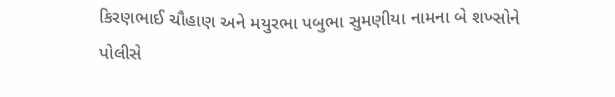કિરણભાઈ ચૌહાણ અને મયુરભા પબુભા સુમણીયા નામના બે શખ્સોને પોલીસે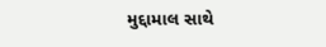મુદ્દામાલ સાથે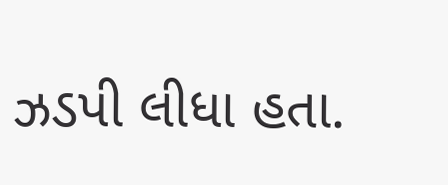ઝડપી લીધા હતા.